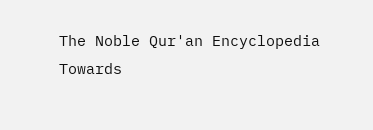The Noble Qur'an Encyclopedia
Towards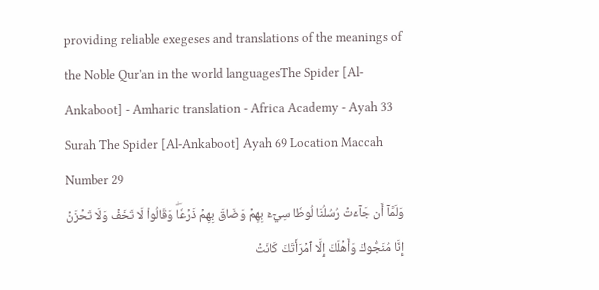providing reliable exegeses and translations of the meanings of the Noble Qur'an in the world languagesThe Spider [Al-Ankaboot] - Amharic translation - Africa Academy - Ayah 33
Surah The Spider [Al-Ankaboot] Ayah 69 Location Maccah Number 29
وَلَمَّآ أَن جَآءَتۡ رُسُلُنَا لُوطٗا سِيٓءَ بِهِمۡ وَضَاقَ بِهِمۡ ذَرۡعٗاۖ وَقَالُواْ لَا تَخَفۡ وَلَا تَحۡزَنۡ إِنَّا مُنَجُّوكَ وَأَهۡلَكَ إِلَّا ٱمۡرَأَتَكَ كَانَتۡ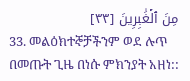مِنَ ٱلۡغَٰبِرِينَ [٣٣]
33. መልዕክተኞቻችንም ወደ ሉጥ በመጡት ጊዜ በነሱ ምክንያት አዘነ::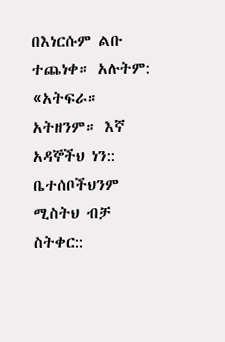በእነርሱም ልቡ ተጨነቀ። አሉትም: «አትፍራ። አትዘንም። እኛ አዳኞችህ ነን:: ቤተሰቦችህንም ሚስትህ ብቻ ስትቀር::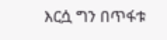እርሷ ግን በጥፋቱ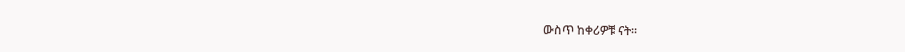ውስጥ ከቀሪዎቹ ናት።